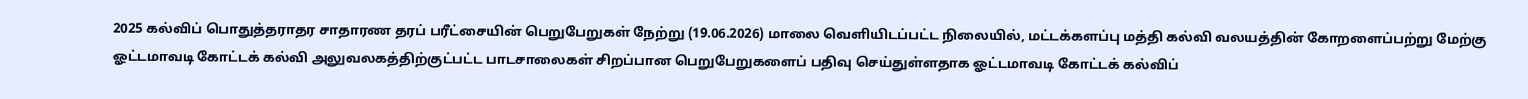2025 கல்விப் பொதுத்தராதர சாதாரண தரப் பரீட்சையின் பெறுபேறுகள் நேற்று (19.06.2026) மாலை வெளியிடப்பட்ட நிலையில், மட்டக்களப்பு மத்தி கல்வி வலயத்தின் கோறளைப்பற்று மேற்கு ஓட்டமாவடி கோட்டக் கல்வி அலுவலகத்திற்குட்பட்ட பாடசாலைகள் சிறப்பான பெறுபேறுகளைப் பதிவு செய்துள்ளதாக ஓட்டமாவடி கோட்டக் கல்விப்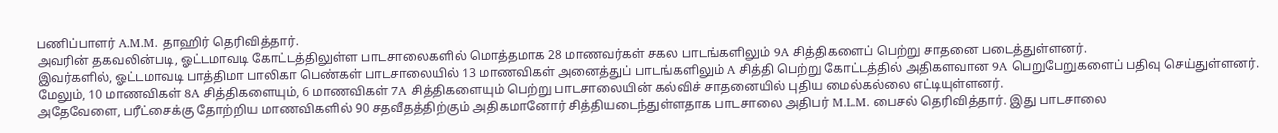பணிப்பாளர் A.M.M. தாஹிர் தெரிவித்தார்.
அவரின் தகவலின்படி, ஓட்டமாவடி கோட்டத்திலுள்ள பாடசாலைகளில் மொத்தமாக 28 மாணவர்கள் சகல பாடங்களிலும் 9A சித்திகளைப் பெற்று சாதனை படைத்துள்ளனர்.
இவர்களில், ஓட்டமாவடி பாத்திமா பாலிகா பெண்கள் பாடசாலையில் 13 மாணவிகள் அனைத்துப் பாடங்களிலும் A சித்தி பெற்று கோட்டத்தில் அதிகளவான 9A பெறுபேறுகளைப் பதிவு செய்துள்ளனர். மேலும், 10 மாணவிகள் 8A சித்திகளையும், 6 மாணவிகள் 7A சித்திகளையும் பெற்று பாடசாலையின் கல்விச் சாதனையில் புதிய மைல்கல்லை எட்டியுள்ளனர்.
அதேவேளை, பரீட்சைக்கு தோற்றிய மாணவிகளில் 90 சதவீதத்திற்கும் அதிகமானோர் சித்தியடைந்துள்ளதாக பாடசாலை அதிபர் M.L.M. பைசல் தெரிவித்தார். இது பாடசாலை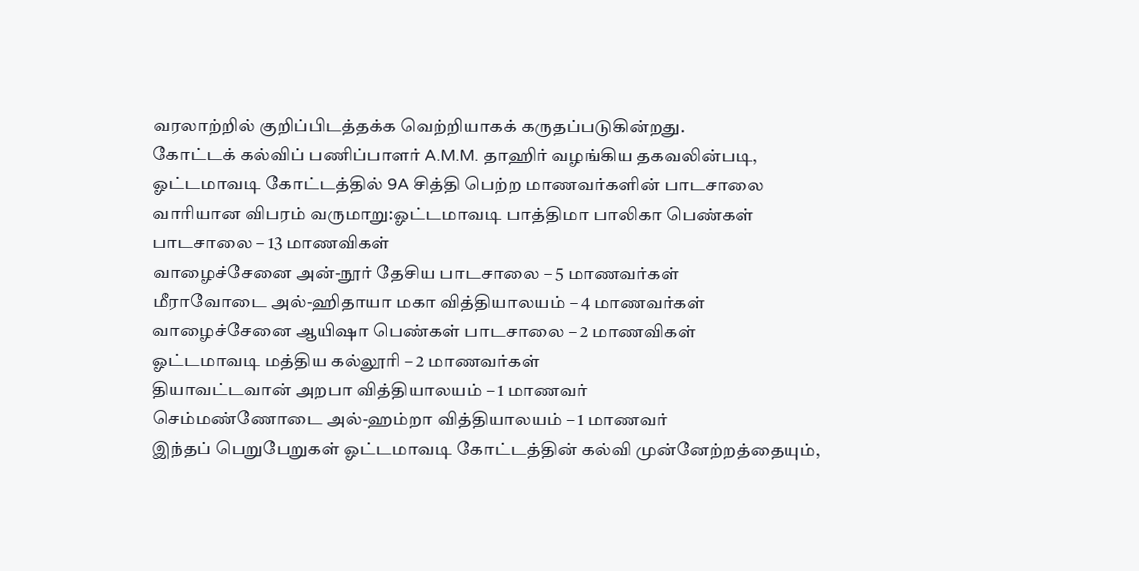வரலாற்றில் குறிப்பிடத்தக்க வெற்றியாகக் கருதப்படுகின்றது.
கோட்டக் கல்விப் பணிப்பாளர் A.M.M. தாஹிர் வழங்கிய தகவலின்படி, ஓட்டமாவடி கோட்டத்தில் 9A சித்தி பெற்ற மாணவர்களின் பாடசாலை வாரியான விபரம் வருமாறு:ஓட்டமாவடி பாத்திமா பாலிகா பெண்கள் பாடசாலை – 13 மாணவிகள்
வாழைச்சேனை அன்-நூர் தேசிய பாடசாலை – 5 மாணவர்கள்
மீராவோடை அல்-ஹிதாயா மகா வித்தியாலயம் – 4 மாணவர்கள்
வாழைச்சேனை ஆயிஷா பெண்கள் பாடசாலை – 2 மாணவிகள்
ஓட்டமாவடி மத்திய கல்லூரி – 2 மாணவர்கள்
தியாவட்டவான் அறபா வித்தியாலயம் – 1 மாணவர்
செம்மண்ணோடை அல்-ஹம்றா வித்தியாலயம் – 1 மாணவர்
இந்தப் பெறுபேறுகள் ஓட்டமாவடி கோட்டத்தின் கல்வி முன்னேற்றத்தையும்,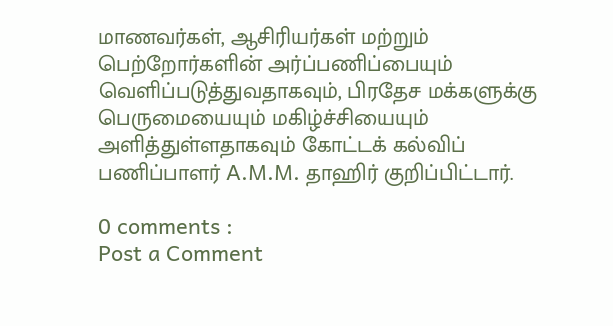மாணவர்கள், ஆசிரியர்கள் மற்றும் பெற்றோர்களின் அர்ப்பணிப்பையும் வெளிப்படுத்துவதாகவும், பிரதேச மக்களுக்கு பெருமையையும் மகிழ்ச்சியையும் அளித்துள்ளதாகவும் கோட்டக் கல்விப் பணிப்பாளர் A.M.M. தாஹிர் குறிப்பிட்டார்.

0 comments :
Post a Comment